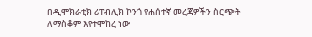በዲሞክራቲክ ሪፐብሊክ ኮንጎ የሐሰተኛ መረጃዎችን ስርጭት ለማስቆም እየተሞከረ ነው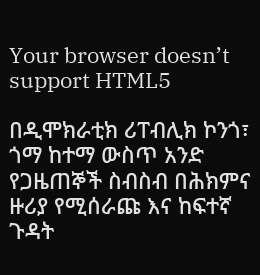Your browser doesn’t support HTML5

በዲሞክራቲክ ሪፐብሊክ ኮንጎ፣ ጎማ ከተማ ውስጥ አንድ የጋዜጠኞች ስብስብ በሕክምና ዙሪያ የሚሰራጩ እና ከፍተኛ ጉዳት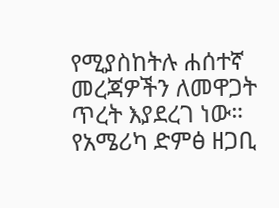የሚያስከትሉ ሐሰተኛ መረጃዎችን ለመዋጋት ጥረት እያደረገ ነው። የአሜሪካ ድምፅ ዘጋቢ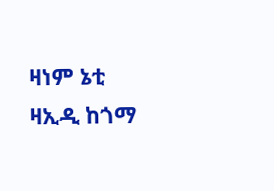ዛነም ኔቲ ዛኢዲ ከጎማ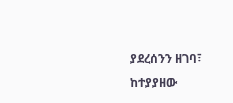ያደረሰንን ዘገባ፣ ከተያያዘው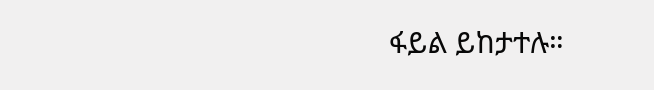ፋይል ይከታተሉ።